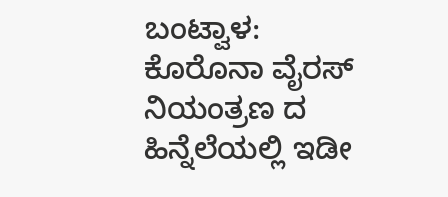ಬಂಟ್ವಾಳ: ಕೊರೊನಾ ವೈರಸ್ ನಿಯಂತ್ರಣ ದ ಹಿನ್ನೆಲೆಯಲ್ಲಿ ಇಡೀ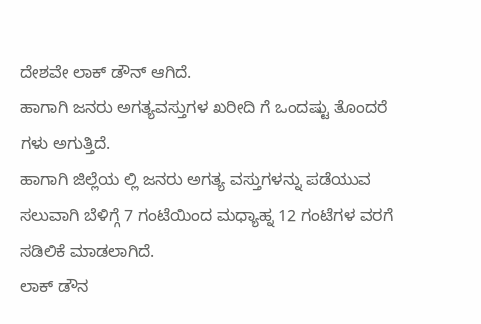ದೇಶವೇ ಲಾಕ್ ಡೌನ್ ಆಗಿದೆ.
ಹಾಗಾಗಿ ಜನರು ಅಗತ್ಯವಸ್ತುಗಳ ಖರೀದಿ ಗೆ ಒಂದಷ್ಟು ತೊಂದರೆ ಗಳು ಅಗುತ್ತಿದೆ.
ಹಾಗಾಗಿ ಜಿಲ್ಲೆಯ ಲ್ಲಿ ಜನರು ಅಗತ್ಯ ವಸ್ತುಗಳನ್ನು ಪಡೆಯುವ ಸಲುವಾಗಿ ಬೆಳಿಗ್ಗೆ 7 ಗಂಟೆಯಿಂದ ಮಧ್ಯಾಹ್ನ 12 ಗಂಟೆಗಳ ವರಗೆ ಸಡಿಲಿಕೆ ಮಾಡಲಾಗಿದೆ.
ಲಾಕ್ ಡೌನ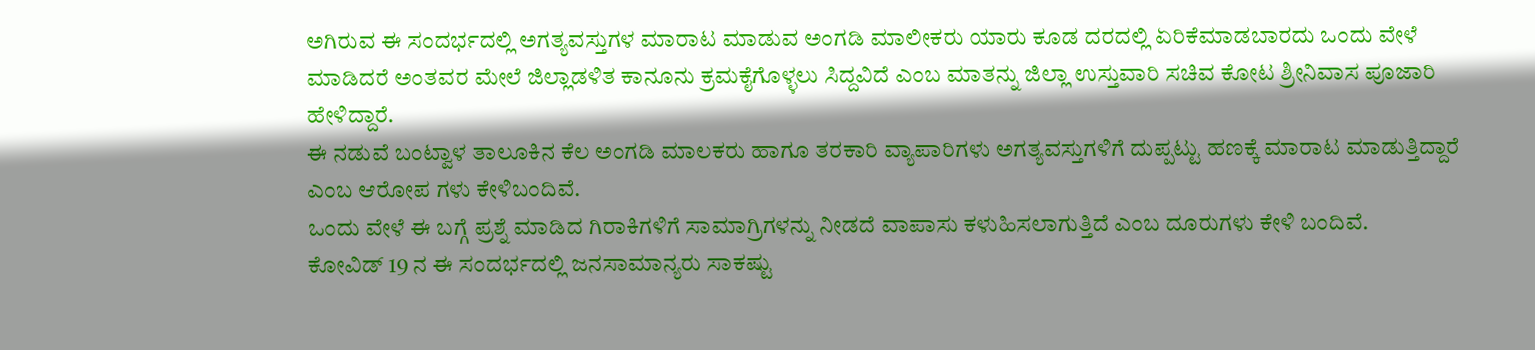ಅಗಿರುವ ಈ ಸಂದರ್ಭದಲ್ಲಿ ಅಗತ್ಯವಸ್ತುಗಳ ಮಾರಾಟ ಮಾಡುವ ಅಂಗಡಿ ಮಾಲೀಕರು ಯಾರು ಕೂಡ ದರದಲ್ಲಿ ಏರಿಕೆಮಾಡಬಾರದು ಒಂದು ವೇಳೆ ಮಾಡಿದರೆ ಅಂತವರ ಮೇಲೆ ಜಿಲ್ಲಾಡಳಿತ ಕಾನೂನು ಕ್ರಮಕೈಗೊಳ್ಳಲು ಸಿದ್ದವಿದೆ ಎಂಬ ಮಾತನ್ನು ಜಿಲ್ಲಾ ಉಸ್ತುವಾರಿ ಸಚಿವ ಕೋಟ ಶ್ರೀನಿವಾಸ ಪೂಜಾರಿ ಹೇಳಿದ್ದಾರೆ.
ಈ ನಡುವೆ ಬಂಟ್ವಾಳ ತಾಲೂಕಿನ ಕೆಲ ಅಂಗಡಿ ಮಾಲಕರು ಹಾಗೂ ತರಕಾರಿ ವ್ಯಾಪಾರಿಗಳು ಅಗತ್ಯವಸ್ತುಗಳಿಗೆ ದುಪ್ಪಟ್ಟು ಹಣಕ್ಕೆ ಮಾರಾಟ ಮಾಡುತ್ತಿದ್ದಾರೆ ಎಂಬ ಆರೋಪ ಗಳು ಕೇಳಿಬಂದಿವೆ.
ಒಂದು ವೇಳೆ ಈ ಬಗ್ಗೆ ಪ್ರಶ್ನೆ ಮಾಡಿದ ಗಿರಾಕಿಗಳಿಗೆ ಸಾಮಾಗ್ರಿಗಳನ್ನು ನೀಡದೆ ವಾಪಾಸು ಕಳುಹಿಸಲಾಗುತ್ತಿದೆ ಎಂಬ ದೂರುಗಳು ಕೇಳಿ ಬಂದಿವೆ.
ಕೋವಿಡ್ 19 ನ ಈ ಸಂದರ್ಭದಲ್ಲಿ ಜನಸಾಮಾನ್ಯರು ಸಾಕಷ್ಟು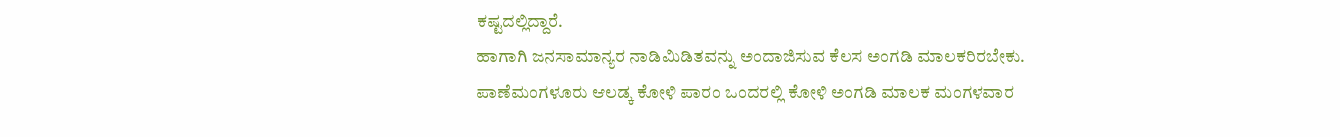ಕಷ್ಟದಲ್ಲಿದ್ದಾರೆ.
ಹಾಗಾಗಿ ಜನಸಾಮಾನ್ಯರ ನಾಡಿಮಿಡಿತವನ್ನು ಅಂದಾಜಿಸುವ ಕೆಲಸ ಅಂಗಡಿ ಮಾಲಕರಿರಬೇಕು.
ಪಾಣೆಮಂಗಳೂರು ಆಲಡ್ಕ ಕೋಳಿ ಪಾರಂ ಒಂದರಲ್ಲಿ ಕೋಳಿ ಅಂಗಡಿ ಮಾಲಕ ಮಂಗಳವಾರ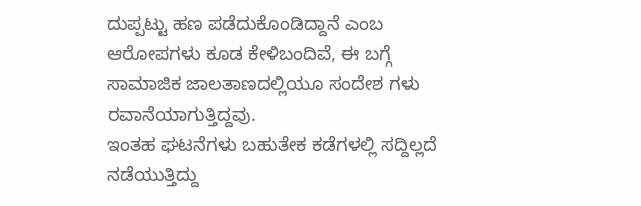ದುಪ್ಪಟ್ಟು ಹಣ ಪಡೆದುಕೊಂಡಿದ್ದಾನೆ ಎಂಬ ಆರೋಪಗಳು ಕೂಡ ಕೇಳಿಬಂದಿವೆ, ಈ ಬಗ್ಗೆ ಸಾಮಾಜಿಕ ಜಾಲತಾಣದಲ್ಲಿಯೂ ಸಂದೇಶ ಗಳು ರವಾನೆಯಾಗುತ್ತಿದ್ದವು.
ಇಂತಹ ಘಟನೆಗಳು ಬಹುತೇಕ ಕಡೆಗಳಲ್ಲಿ ಸದ್ದಿಲ್ಲದೆ ನಡೆಯುತ್ತಿದ್ದು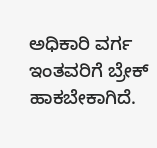ಅಧಿಕಾರಿ ವರ್ಗ ಇಂತವರಿಗೆ ಬ್ರೇಕ್ ಹಾಕಬೇಕಾಗಿದೆ.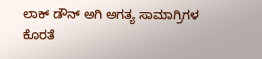ಲಾಕ್ ಡೌನ್ ಅಗಿ ಅಗತ್ಯ ಸಾಮಾಗ್ರಿಗಳ ಕೊರತೆ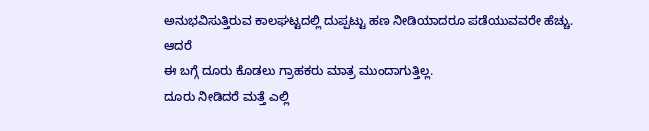ಅನುಭವಿಸುತ್ತಿರುವ ಕಾಲಘಟ್ಟದಲ್ಲಿ ದುಪ್ಪಟ್ಟು ಹಣ ನೀಡಿಯಾದರೂ ಪಡೆಯುವವರೇ ಹೆಚ್ಚು.
ಆದರೆ
ಈ ಬಗ್ಗೆ ದೂರು ಕೊಡಲು ಗ್ರಾಹಕರು ಮಾತ್ರ ಮುಂದಾಗುತ್ತಿಲ್ಲ.
ದೂರು ನೀಡಿದರೆ ಮತ್ತೆ ಎಲ್ಲಿ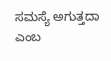ಸಮಸ್ಯೆ ಅಗುತ್ತದಾ ಎಂಬ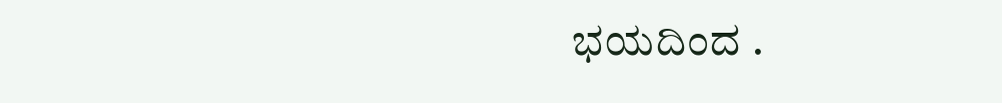ಭಯದಿಂದ .